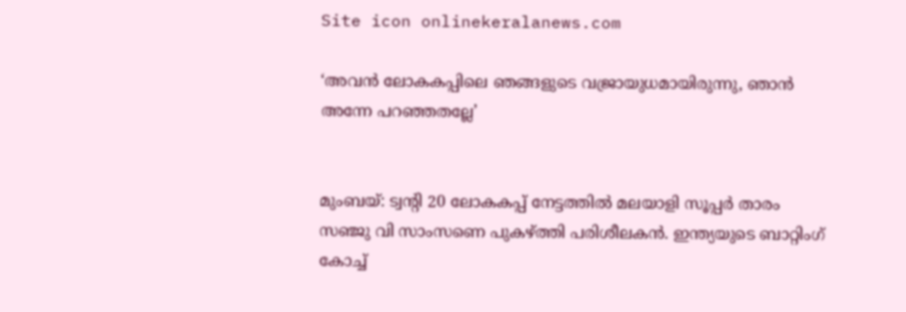Site icon onlinekeralanews.com

‘അവന്‍ ലോകകപ്പിലെ ഞങ്ങളുടെ വജ്രായുധമായിരുന്നു, ഞാന്‍ അന്നേ പറഞ്ഞതല്ലേ’


മുംബയ്: ട്വന്റി 20 ലോകകപ്പ് നേട്ടത്തില്‍ മലയാളി സൂപ്പര്‍ താരം സഞ്ജു വി സാംസണെ പുകഴ്ത്തി പരിശീലകന്‍. ഇന്ത്യയുടെ ബാറ്റിംഗ് കോച്ച്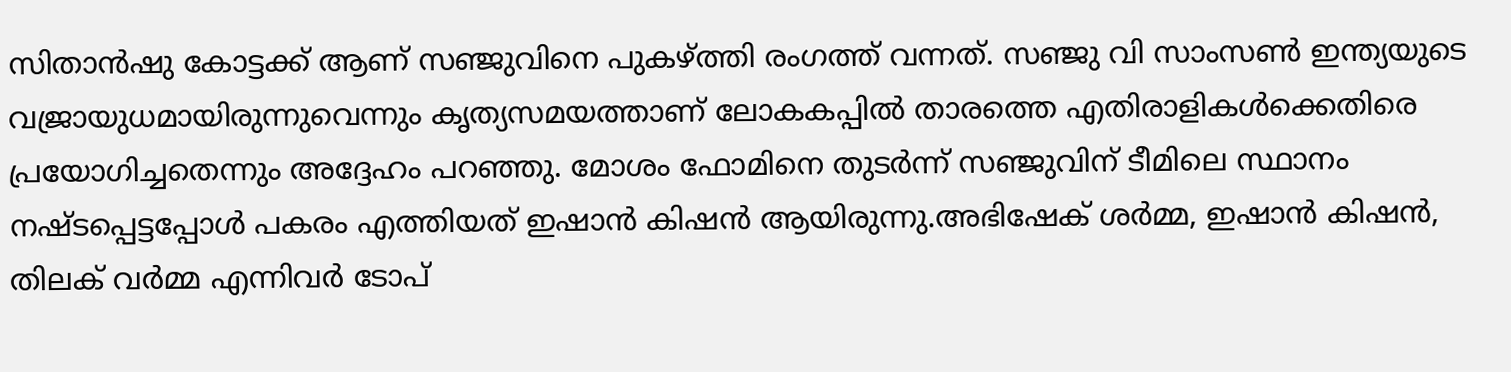സിതാന്‍ഷു കോട്ടക്ക് ആണ് സഞ്ജുവിനെ പുകഴ്ത്തി രംഗത്ത് വന്നത്. സഞ്ജു വി സാംസണ്‍ ഇന്ത്യയുടെ വജ്രായുധമായിരുന്നുവെന്നും കൃത്യസമയത്താണ് ലോകകപ്പില്‍ താരത്തെ എതിരാളികള്‍ക്കെതിരെ പ്രയോഗിച്ചതെന്നും അദ്ദേഹം പറഞ്ഞു. മോശം ഫോമിനെ തുടര്‍ന്ന് സഞ്ജുവിന് ടീമിലെ സ്ഥാനം നഷ്ടപ്പെട്ടപ്പോള്‍ പകരം എത്തിയത് ഇഷാന്‍ കിഷന്‍ ആയിരുന്നു.അഭിഷേക് ശര്‍മ്മ, ഇഷാന്‍ കിഷന്‍, തിലക് വര്‍മ്മ എന്നിവര്‍ ടോപ്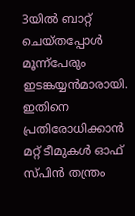3യില്‍ ബാറ്റ് ചെയ്തപ്പോള്‍ മൂന്ന്‌പേരും ഇടങ്കയ്യന്‍മാരായി. ഇതിനെ പ്രതിരോധിക്കാന്‍ മറ്റ് ടീമുകള്‍ ഓഫ് സ്പിന്‍ തന്ത്രം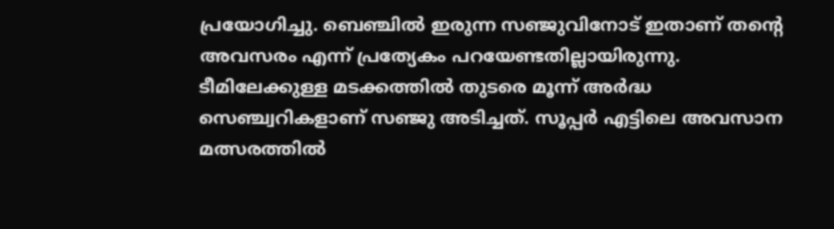പ്രയോഗിച്ചു. ബെഞ്ചില്‍ ഇരുന്ന സഞ്ജുവിനോട് ഇതാണ് തന്റെ അവസരം എന്ന് പ്രത്യേകം പറയേണ്ടതില്ലായിരുന്നു. ടീമിലേക്കുള്ള മടക്കത്തില്‍ തുടരെ മൂന്ന് അര്‍ദ്ധ സെഞ്ച്വറികളാണ് സഞ്ജു അടിച്ചത്. സൂപ്പര്‍ എട്ടിലെ അവസാന മത്സരത്തില്‍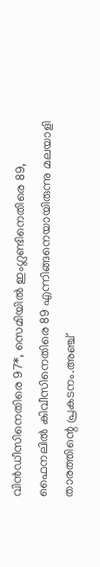വിന്‍ഡീസിനെതിരെ 97*, സെമിയില്‍ ഇംഗ്ലണ്ടിനെതിരെ 89, ഫൈനലില്‍ കിവീസിനെതിരെ 89 എന്നിങ്ങനെയായിരുന്നു മലയാളി താരത്തിന്റെ പ്രകടനം.അഞ്ച്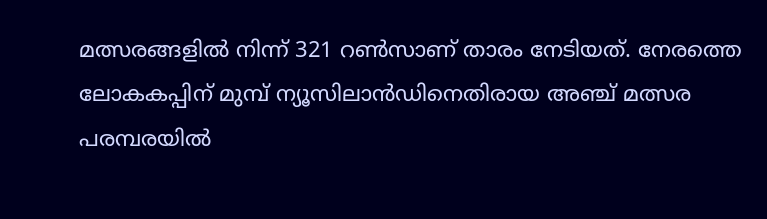മത്സരങ്ങളില്‍ നിന്ന് 321 റണ്‍സാണ് താരം നേടിയത്. നേരത്തെ ലോകകപ്പിന് മുമ്പ് ന്യൂസിലാന്‍ഡിനെതിരായ അഞ്ച് മത്സര പരമ്പരയില്‍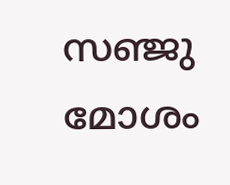സഞ്ജു മോശം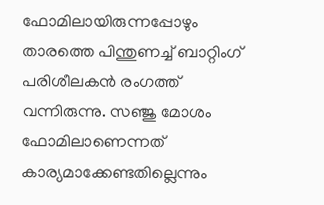ഫോമിലായിരുന്നപ്പോഴും താരത്തെ പിന്തുണച്ച് ബാറ്റിംഗ് പരിശീലകന്‍ രംഗത്ത് വന്നിരുന്നു. സഞ്ജു മോശം ഫോമിലാണെന്നത് കാര്യമാക്കേണ്ടതില്ലെന്നും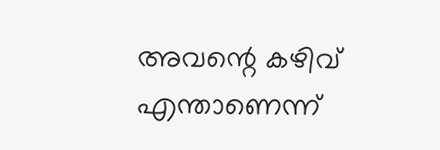അവന്റെ കഴിവ് എന്താണെന്ന്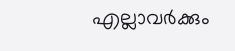എല്ലാവര്‍ക്കും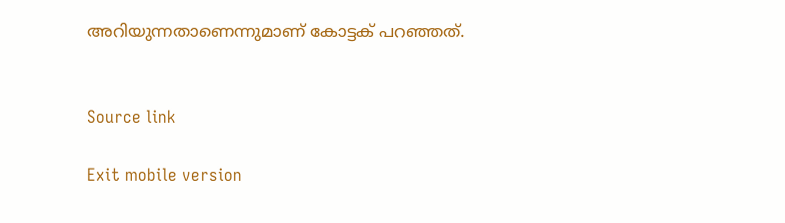അറിയുന്നതാണെന്നുമാണ് കോട്ടക് പറഞ്ഞത്.


Source link

Exit mobile version